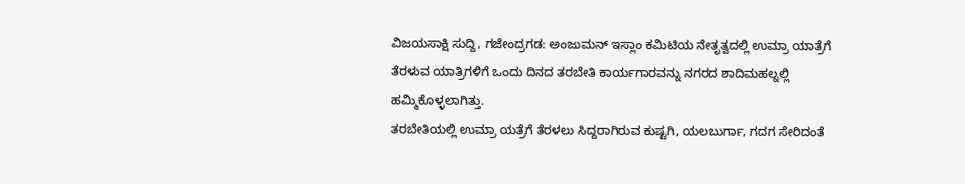ವಿಜಯಸಾಕ್ಷಿ ಸುದ್ದಿ, ಗಜೇಂದ್ರಗಡ: ಅಂಜುಮನ್ ಇಸ್ಲಾಂ ಕಮಿಟಿಯ ನೇತೃತ್ವದಲ್ಲಿ ಉಮ್ರಾ ಯಾತ್ರೆಗೆ ತೆರಳುವ ಯಾತ್ರಿಗಳಿಗೆ ಒಂದು ದಿನದ ತರಬೇತಿ ಕಾರ್ಯಗಾರವನ್ನು ನಗರದ ಶಾದಿಮಹಲ್ನಲ್ಲಿ ಹಮ್ಮಿಕೊಳ್ಳಲಾಗಿತ್ತು.
ತರಬೇತಿಯಲ್ಲಿ ಉಮ್ರಾ ಯತ್ರೆಗೆ ತೆರಳಲು ಸಿದ್ದರಾಗಿರುವ ಕುಷ್ಟಗಿ, ಯಲಬುರ್ಗಾ, ಗದಗ ಸೇರಿದಂತೆ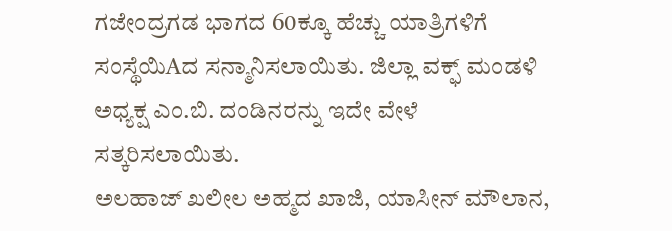ಗಜೇಂದ್ರಗಡ ಭಾಗದ 60ಕ್ಕೂ ಹೆಚ್ಚು ಯಾತ್ರಿಗಳಿಗೆ ಸಂಸ್ಥೆಯಿAದ ಸನ್ಮಾನಿಸಲಾಯಿತು. ಜಿಲ್ಲಾ ವಕ್ಫ್ ಮಂಡಳಿ ಅಧ್ಯಕ್ಷ ಎಂ.ಬಿ. ದಂಡಿನರನ್ನು ಇದೇ ವೇಳೆ ಸತ್ಕರಿಸಲಾಯಿತು.
ಅಲಹಾಜ್ ಖಲೀಲ ಅಹ್ಮದ ಖಾಜಿ, ಯಾಸೀನ್ ಮೌಲಾನ,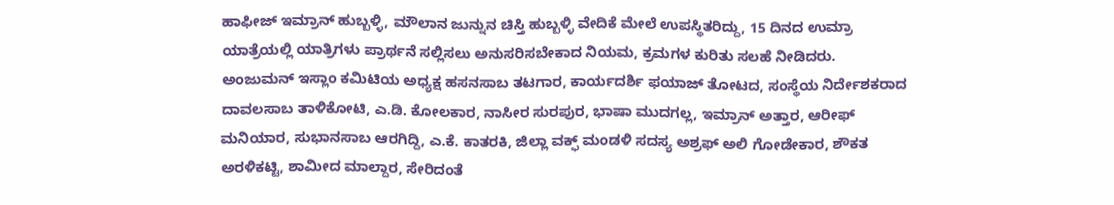ಹಾಫೀಜ್ ಇಮ್ರಾನ್ ಹುಬ್ಬಳ್ಳಿ, ಮೌಲಾನ ಜುನ್ನುನ ಚಿಸ್ತಿ ಹುಬ್ಬಳ್ಳಿ ವೇದಿಕೆ ಮೇಲೆ ಉಪಸ್ಥಿತರಿದ್ದು, 15 ದಿನದ ಉಮ್ರಾ ಯಾತ್ರೆಯಲ್ಲಿ ಯಾತ್ರಿಗಳು ಪ್ರಾರ್ಥನೆ ಸಲ್ಲಿಸಲು ಅನುಸರಿಸಬೇಕಾದ ನಿಯಮ, ಕ್ರಮಗಳ ಕುರಿತು ಸಲಹೆ ನೀಡಿದರು.
ಅಂಜುಮನ್ ಇಸ್ಲಾಂ ಕಮಿಟಿಯ ಅಧ್ಯಕ್ಷ ಹಸನಸಾಬ ತಟಗಾರ, ಕಾರ್ಯದರ್ಶಿ ಫಯಾಜ್ ತೋಟದ, ಸಂಸ್ಥೆಯ ನಿರ್ದೇಶಕರಾದ ದಾವಲಸಾಬ ತಾಳಿಕೋಟಿ, ಎ.ಡಿ. ಕೋಲಕಾರ, ನಾಸೀರ ಸುರಪುರ, ಭಾಷಾ ಮುದಗಲ್ಲ, ಇಮ್ರಾನ್ ಅತ್ತಾರ, ಆರೀಫ್ ಮನಿಯಾರ, ಸುಭಾನಸಾಬ ಆರಗಿದ್ದಿ, ಎ.ಕೆ. ಕಾತರಕಿ, ಜಿಲ್ಲಾ ವಕ್ಫ್ ಮಂಡಳಿ ಸದಸ್ಯ ಅಶ್ರಫ್ ಅಲಿ ಗೋಡೇಕಾರ, ಶೌಕತ ಅರಳಿಕಟ್ಟಿ, ಶಾಮೀದ ಮಾಲ್ದಾರ, ಸೇರಿದಂತೆ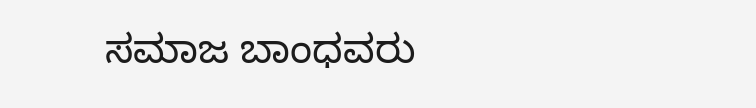ಸಮಾಜ ಬಾಂಧವರು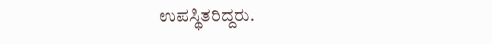ಉಪಸ್ಥಿತರಿದ್ದರು.